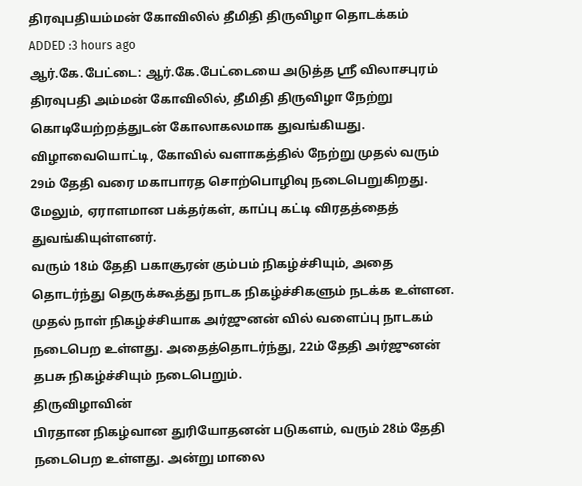திரவுபதியம்மன் கோவிலில் தீமிதி திருவிழா தொடக்கம்
ADDED :3 hours ago
ஆர்.கே.பேட்டை: ஆர்.கே.பேட்டையை அடுத்த ஸ்ரீ விலாசபுரம் திரவுபதி அம்மன் கோவிலில், தீமிதி திருவிழா நேற்று கொடியேற்றத்துடன் கோலாகலமாக துவங்கியது.
விழாவையொட்டி, கோவில் வளாகத்தில் நேற்று முதல் வரும் 29ம் தேதி வரை மகாபாரத சொற்பொழிவு நடைபெறுகிறது. மேலும், ஏராளமான பக்தர்கள், காப்பு கட்டி விரதத்தைத் துவங்கியுள்ளனர்.
வரும் 18ம் தேதி பகாசூரன் கும்பம் நிகழ்ச்சியும், அதை தொடர்ந்து தெருக்கூத்து நாடக நிகழ்ச்சிகளும் நடக்க உள்ளன.
முதல் நாள் நிகழ்ச்சியாக அர்ஜுனன் வில் வளைப்பு நாடகம் நடைபெற உள்ளது. அதைத்தொடர்ந்து, 22ம் தேதி அர்ஜுனன் தபசு நிகழ்ச்சியும் நடைபெறும்.
திருவிழாவின்
பிரதான நிகழ்வான துரியோதனன் படுகளம், வரும் 28ம் தேதி நடைபெற உள்ளது. அன்று மாலை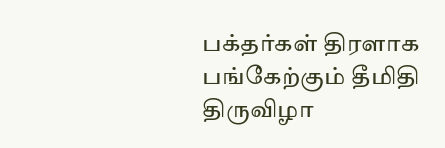பக்தர்கள் திரளாக பங்கேற்கும் தீமிதி திருவிழா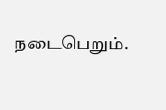நடைபெறும்.